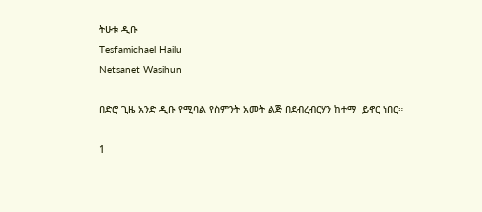ትሁቱ ዲቡ
Tesfamichael Hailu
Netsanet Wasihun

በድሮ ጊዜ አንድ ዲቡ የሚባል የስምንት አመት ልጅ በደብረብርሃን ከተማ  ይኖር ነበር።

1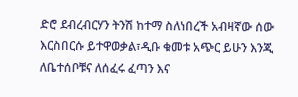ድሮ ደብረብርሃን ትንሽ ከተማ ስለነበረች አብዛኛው ሰው እርስበርሱ ይተዋወቃል፣ዲቡ ቁመቱ አጭር ይሁን እንጂ ለቤተሰቦቹና ለሰፈሩ ፈጣን እና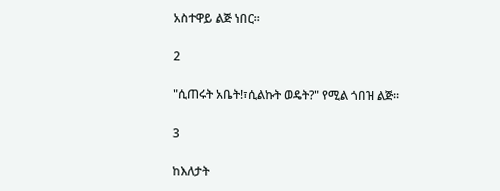አስተዋይ ልጅ ነበር።

2

"ሲጠሩት አቤት!፣ሲልኩት ወዴት?" የሚል ጎበዝ ልጅ።

3

ከእለታት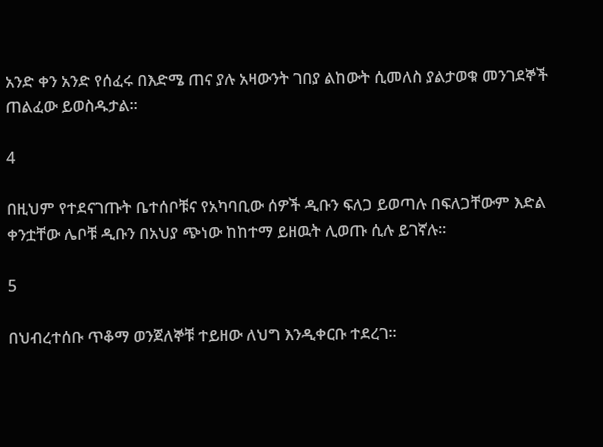አንድ ቀን አንድ የሰፈሩ በእድሜ ጠና ያሉ አዛውንት ገበያ ልከውት ሲመለስ ያልታወቁ መንገደኞች ጠልፈው ይወስዱታል።

4

በዚህም የተደናገጡት ቤተሰቦቹና የአካባቢው ሰዎች ዲቡን ፍለጋ ይወጣሉ በፍለጋቸውም እድል ቀንቷቸው ሌቦቹ ዲቡን በአህያ ጭነው ከከተማ ይዘዉት ሊወጡ ሲሉ ይገኛሉ።

5

በህብረተሰቡ ጥቆማ ወንጀለኞቹ ተይዘው ለህግ እንዲቀርቡ ተደረገ።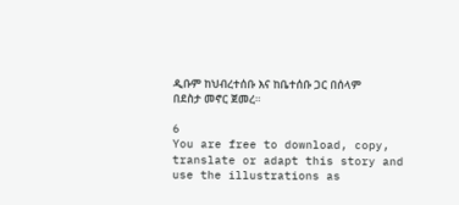ዲቡም ከህብረተሰቡ እና ከቤተሰቡ ጋር በሰላም በደስታ መኖር ጀመረ።

6
You are free to download, copy, translate or adapt this story and use the illustrations as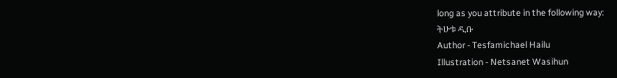long as you attribute in the following way:
ትሁቱ ዲቡ
Author - Tesfamichael Hailu
Illustration - Netsanet Wasihun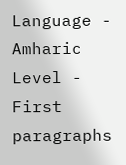Language - Amharic
Level - First paragraphs